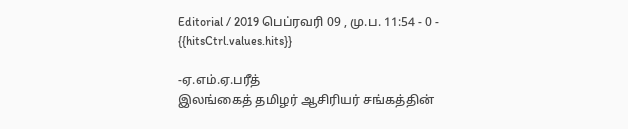Editorial / 2019 பெப்ரவரி 09 , மு.ப. 11:54 - 0 - {{hitsCtrl.values.hits}}

-ஏ.எம்.ஏ.பரீத்
இலங்கைத் தமிழர் ஆசிரியர் சங்கத்தின்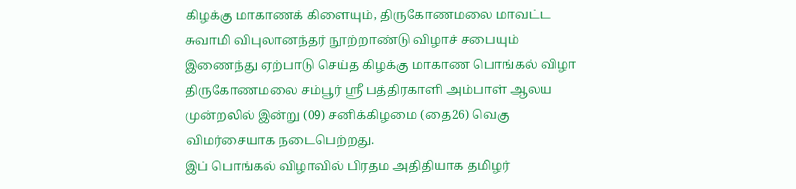கிழக்கு மாகாணக் கிளையும், திருகோணமலை மாவட்ட சுவாமி விபுலானந்தர் நூற்றாண்டு விழாச் சபையும் இணைந்து ஏற்பாடு செய்த கிழக்கு மாகாண பொங்கல் விழா திருகோணமலை சம்பூர் ஸ்ரீ பத்திரகாளி அம்பாள் ஆலய முன்றலில் இன்று (09) சனிக்கிழமை (தை26) வெகு விமர்சையாக நடைபெற்றது.
இப் பொங்கல் விழாவில் பிரதம அதிதியாக தமிழர்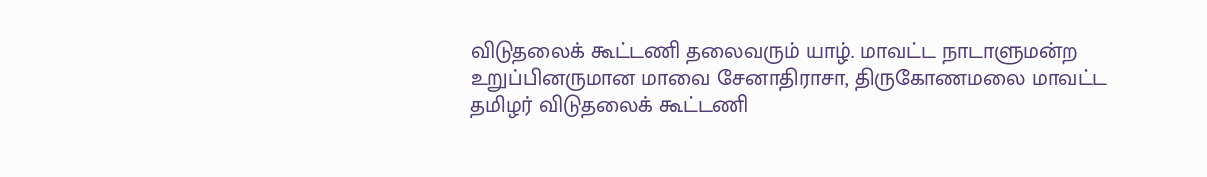விடுதலைக் கூட்டணி தலைவரும் யாழ். மாவட்ட நாடாளுமன்ற உறுப்பினருமான மாவை சேனாதிராசா, திருகோணமலை மாவட்ட தமிழர் விடுதலைக் கூட்டணி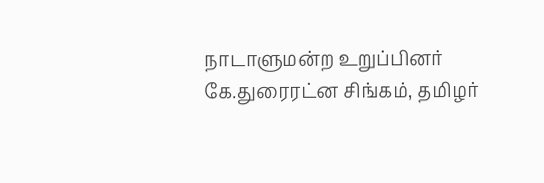நாடாளுமன்ற உறுப்பினர் கே.துரைரட்ன சிங்கம், தமிழர்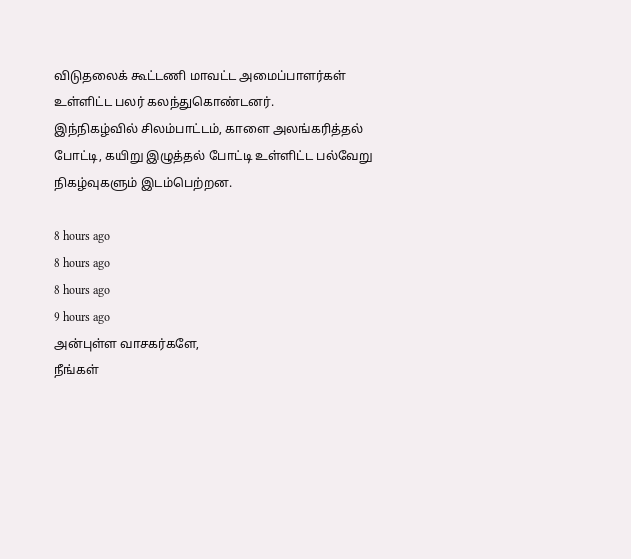விடுதலைக் கூட்டணி மாவட்ட அமைப்பாளர்கள் உள்ளிட்ட பலர் கலந்துகொண்டனர்.
இந்நிகழ்வில் சிலம்பாட்டம், காளை அலங்கரித்தல் போட்டி, கயிறு இழுத்தல் போட்டி உள்ளிட்ட பல்வேறு நிகழ்வுகளும் இடம்பெற்றன.

8 hours ago
8 hours ago
8 hours ago
9 hours ago
அன்புள்ள வாசகர்களே,
நீங்கள்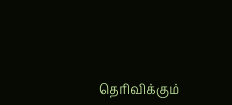தெரிவிக்கும்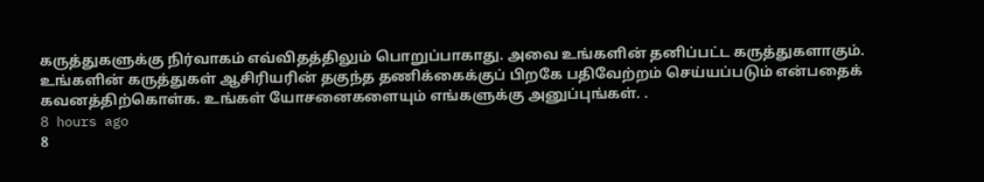கருத்துகளுக்கு நிர்வாகம் எவ்விதத்திலும் பொறுப்பாகாது. அவை உங்களின் தனிப்பட்ட கருத்துகளாகும். உங்களின் கருத்துகள் ஆசிரியரின் தகுந்த தணிக்கைக்குப் பிறகே பதிவேற்றம் செய்யப்படும் என்பதைக் கவனத்திற்கொள்க. உங்கள் யோசனைகளையும் எங்களுக்கு அனுப்புங்கள். .
8 hours ago
8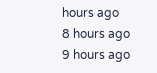hours ago
8 hours ago
9 hours ago